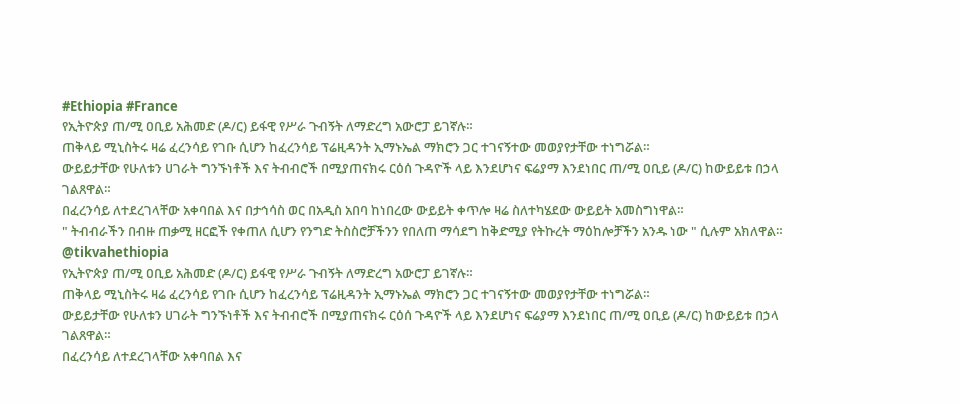#Ethiopia #France
የኢትዮጵያ ጠ/ሚ ዐቢይ አሕመድ (ዶ/ር) ይፋዊ የሥራ ጉብኝት ለማድረግ አውሮፓ ይገኛሉ።
ጠቅላይ ሚኒስትሩ ዛሬ ፈረንሳይ የገቡ ሲሆን ከፈረንሳይ ፕሬዚዳንት ኢማኑኤል ማክሮን ጋር ተገናኝተው መወያየታቸው ተነግሯል።
ውይይታቸው የሁለቱን ሀገራት ግንኙነቶች እና ትብብሮች በሚያጠናክሩ ርዕሰ ጉዳዮች ላይ እንደሆነና ፍሬያማ እንደነበር ጠ/ሚ ዐቢይ (ዶ/ር) ከውይይቱ በኃላ ገልጸዋል።
በፈረንሳይ ለተደረገላቸው አቀባበል እና በታኅሳስ ወር በአዲስ አበባ ከነበረው ውይይት ቀጥሎ ዛሬ ስለተካሄደው ውይይት አመስግነዋል።
" ትብብራችን በብዙ ጠቃሚ ዘርፎች የቀጠለ ሲሆን የንግድ ትስስሮቻችንን የበለጠ ማሳደግ ከቅድሚያ የትኩረት ማዕከሎቻችን አንዱ ነው " ሲሉም አክለዋል።
@tikvahethiopia
የኢትዮጵያ ጠ/ሚ ዐቢይ አሕመድ (ዶ/ር) ይፋዊ የሥራ ጉብኝት ለማድረግ አውሮፓ ይገኛሉ።
ጠቅላይ ሚኒስትሩ ዛሬ ፈረንሳይ የገቡ ሲሆን ከፈረንሳይ ፕሬዚዳንት ኢማኑኤል ማክሮን ጋር ተገናኝተው መወያየታቸው ተነግሯል።
ውይይታቸው የሁለቱን ሀገራት ግንኙነቶች እና ትብብሮች በሚያጠናክሩ ርዕሰ ጉዳዮች ላይ እንደሆነና ፍሬያማ እንደነበር ጠ/ሚ ዐቢይ (ዶ/ር) ከውይይቱ በኃላ ገልጸዋል።
በፈረንሳይ ለተደረገላቸው አቀባበል እና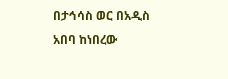በታኅሳስ ወር በአዲስ አበባ ከነበረው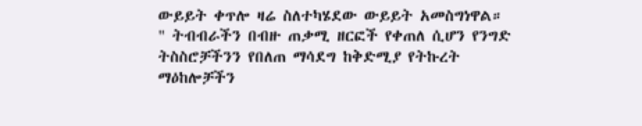ውይይት ቀጥሎ ዛሬ ስለተካሄደው ውይይት አመስግነዋል።
" ትብብራችን በብዙ ጠቃሚ ዘርፎች የቀጠለ ሲሆን የንግድ ትስስሮቻችንን የበለጠ ማሳደግ ከቅድሚያ የትኩረት ማዕከሎቻችን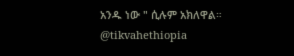አንዱ ነው " ሲሉም አክለዋል።
@tikvahethiopia